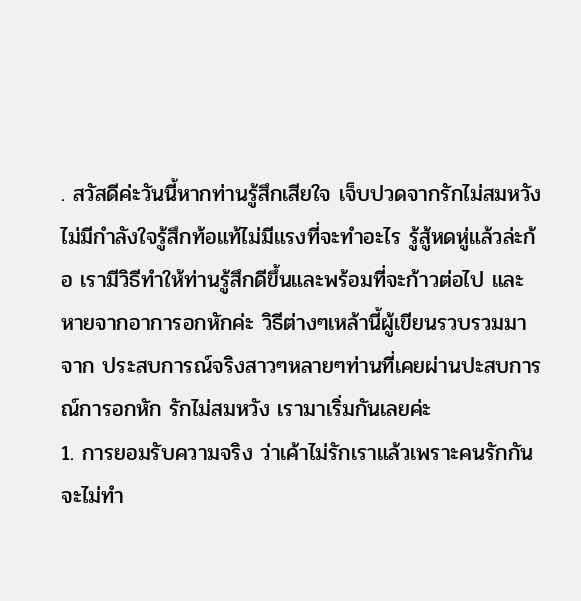. สวัสดีค่ะวันนี้หากท่านรู้สึกเสียใจ เจ็บปวดจากรักไม่สมหวัง ไม่มีกำลังใจรู้สึกท้อแท้ไม่มีแรงที่จะทำอะไร รู้สู้หดหู่แล้วล่ะก้อ เรามีวิธีทำให้ท่านรู้สึกดีขึ้นและพร้อมที่จะก้าวต่อไป และหายจากอาการอกหักค่ะ วิธีต่างๆเหล้านี้ผู้เขียนรวบรวมมาจาก ประสบการณ์จริงสาวๆหลายๆท่านที่เคยผ่านปะสบการณ์การอกหัก รักไม่สมหวัง เรามาเริ่มกันเลยค่ะ
1. การยอมรับความจริง ว่าเค้าไม่รักเราแล้วเพราะคนรักกันจะไม่ทำ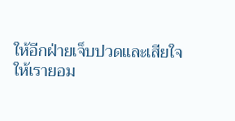ให้อีกฝ่ายเจ็บปวดและเสียใจ ให้เรายอม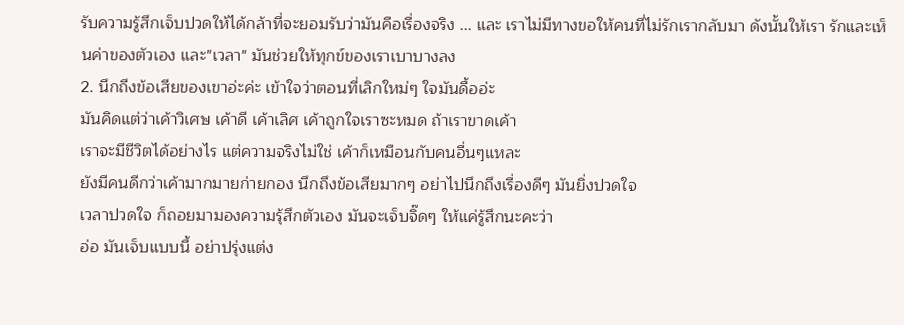รับความรู้สึกเจ็บปวดให้ได้กล้าที่จะยอมรับว่ามันคือเรื่องจริง ... และ เราไม่มีทางขอให้คนที่ไม่รักเรากลับมา ดังนั้นให้เรา รักและเห็นค่าของตัวเอง และ"เวลา" มันช่วยให้ทุกข์ของเราเบาบางลง
2. นึกถึงข้อเสียของเขาอ่ะค่ะ เข้าใจว่าตอนที่เลิกใหม่ๆ ใจมันดื้ออ่ะ
มันคิดแต่ว่าเค้าวิเศษ เค้าดี เค้าเลิศ เค้าถูกใจเราซะหมด ถ้าเราขาดเค้า
เราจะมีชีวิตได้อย่างไร แต่ความจริงไม่ใช่ เค้าก็เหมือนกับคนอื่นๆแหละ
ยังมีคนดีกว่าเค้ามากมายก่ายกอง นึกถึงข้อเสียมากๆ อย่าไปนึกถึงเรื่องดีๆ มันยิ่งปวดใจ
เวลาปวดใจ ก็ถอยมามองความรุ้สึกตัวเอง มันจะเจ็บจิ๊ดๆ ให้แค่รู้สึกนะคะว่า
อ่อ มันเจ็บแบบนี้ อย่าปรุ่งแต่ง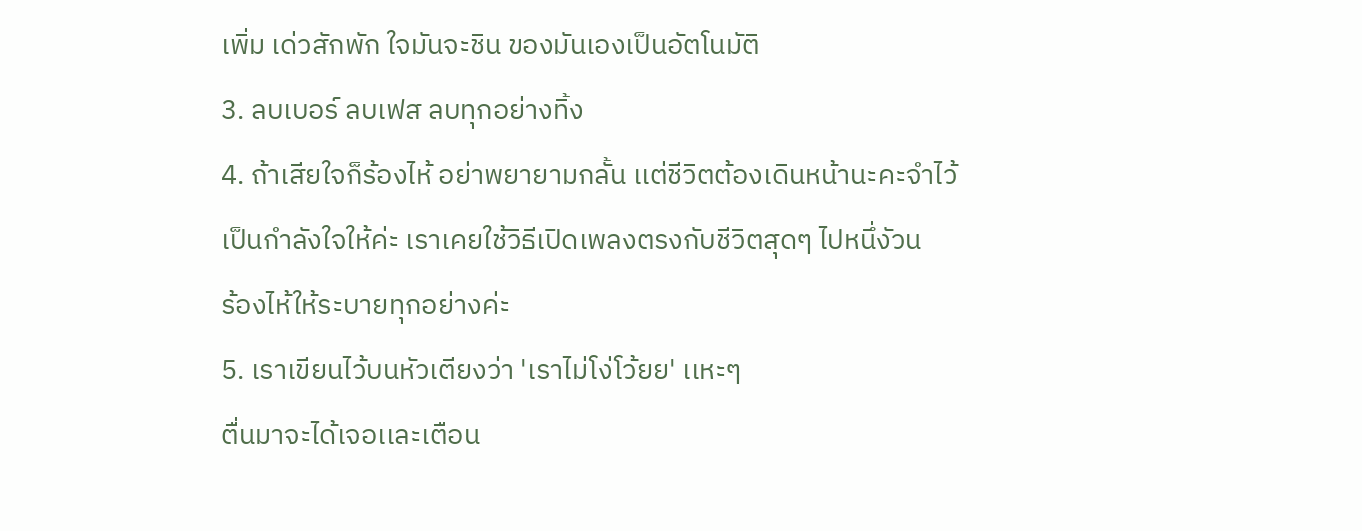เพิ่ม เด่วสักพัก ใจมันจะชิน ของมันเองเป็นอัตโนมัติ
3. ลบเบอร์ ลบเฟส ลบทุกอย่างทิ้ง
4. ถ้าเสียใจก็ร้องไห้ อย่าพยายามกลั้น เเต่ชีวิตต้องเดินหน้านะคะจำไว้
เป็นกำลังใจให้ค่ะ เราเคยใช้วิธีเปิดเพลงตรงกับชีวิตสุดๆ ไปหนึ่งัวน
ร้องไห้ให้ระบายทุกอย่างค่ะ
5. เราเขียนไว้บนหัวเตียงว่า 'เราไม่โง่โว้ยย' เเหะๆ
ตื่นมาจะได้เจอเเละเตือน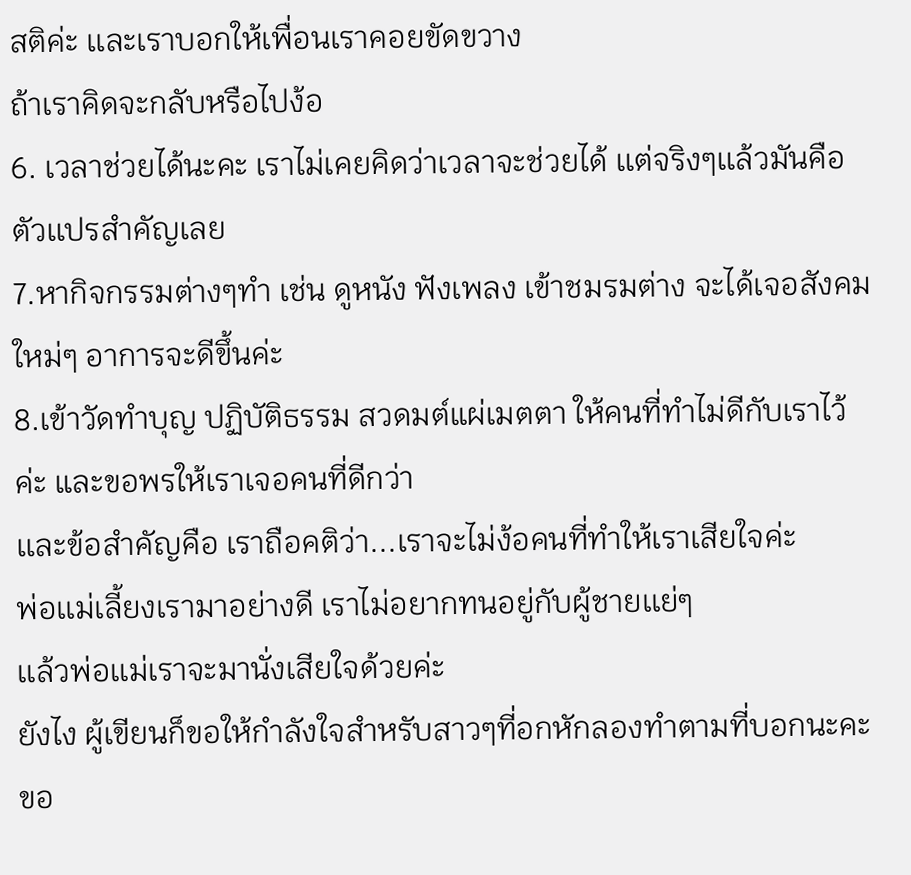สติค่ะ เเละเราบอกให้เพื่อนเราคอยขัดขวาง
ถ้าเราคิดจะกลับหรือไปง้อ
6. เวลาช่วยได้นะคะ เราไม่เคยคิดว่าเวลาจะช่วยได้ เเต่จริงๆเเล้วมันคือตัวเเปรสำคัญเลย
7.หากิจกรรมต่างๆทำ เช่น ดูหนัง ฟังเพลง เข้าชมรมต่าง จะได้เจอสังคมใหม่ๆ อาการจะดีขึ้นค่ะ
8.เข้าวัดทำบุญ ปฏิบัติธรรม สวดมต์แผ่เมตตา ให้คนที่ทำไม่ดีกับเราไว้ค่ะ และขอพรให้เราเจอคนที่ดีกว่า
เเละข้อสำคัญคือ เราถือคติว่า...เราจะไม่ง้อคนที่ทำให้เราเสียใจค่ะ
พ่อเเม่เลี้ยงเรามาอย่างดี เราไม่อยากทนอยู่กับผู้ชายเเย่ๆ
เเล้วพ่อเเม่เราจะมานั่งเสียใจด้วยค่ะ
ยังไง ผู้เขียนก็ขอให้กำลังใจสำหรับสาวๆที่อกหักลองทำตามที่บอกนะคะ ขอ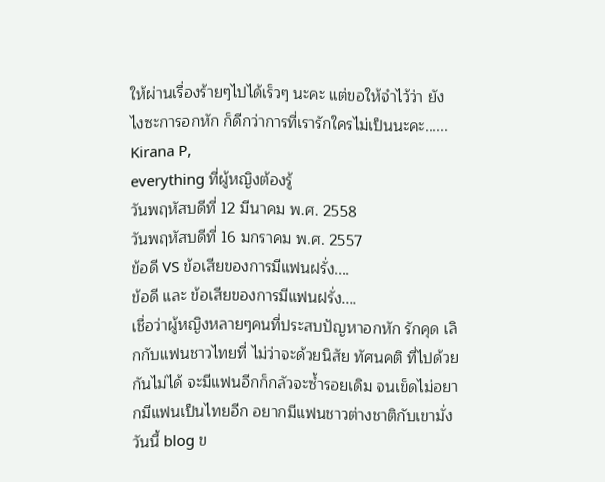ให้ผ่านเรื่องร้ายๆไปได้เร็วๆ นะคะ แต่ขอให้จำไว้ว่า ยังไงซะการอกหัก ก็ดีกว่าการที่เรารักใครไม่เป็นนะคะ......
Kirana P,
everything ที่ผู้หญิงต้องรู้
วันพฤหัสบดีที่ 12 มีนาคม พ.ศ. 2558
วันพฤหัสบดีที่ 16 มกราคม พ.ศ. 2557
ข้อดี VS ข้อเสียของการมีแฟนฝรั่ง....
ข้อดี และ ข้อเสียของการมีแฟนฝรั่ง....
เชื่อว่าผู้หญิงหลายๆคนที่ประสบปัญหาอกหัก รักคุด เลิกกับแฟนชาวไทยที่ ไม่ว่าจะด้วยนิสัย ทัศนคติ ที่ไปด้วยกันไม่ได้ จะมีแฟนอีกก็กลัวจะซํ้ารอยเดิม จนเข็ดไม่อยากมีแฟนเป็นไทยอีก อยากมีแฟนชาวต่างชาติกับเขามั่ง วันนี้ blog ข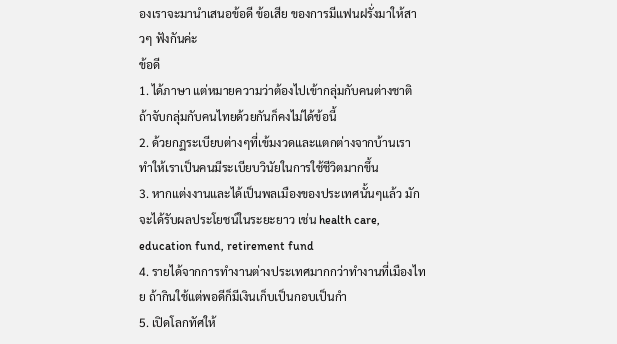องเราจะมานำเสนอข้อดี ข้อเสีย ของการมีแฟนฝรั่งมาให้สาวๆ ฟังกันค่ะ
ข้อดี
1. ได้ภาษา แต่หมายความว่าต้องไปเข้ากลุ่มกับคนต่างชาติ ถ้าจับกลุ่มกับคนไทยด้วยกันก็คงไม่ได้ข้อนี้
2. ด้วยกฏระเบียบต่างๆที่เข้มงวดและแตกต่างจากบ้านเรา ทำให้เราเป็นคนมีระเบียบวินัยในการใช้ชีวิตมากขึ้น
3. หากแต่งงานและได้เป็นพลเมืองของประเทศนั้นๆแล้ว มักจะได้รับผลประโยชน์ในระยะยาว เช่น health care, education fund, retirement fund
4. รายได้จากการทำงานต่างประเทศมากกว่าทำงานที่เมืองไทย ถ้ากินใช้แต่พอดีก็มีเงินเก็บเป็นกอบเป็นกำ
5. เปิดโลกทัศให้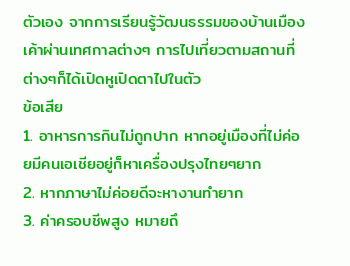ตัวเอง จากการเรียนรู้วัฒนธรรมของบ้านเมืองเค้าผ่านเทศกาลต่างๆ การไปเที่ยวตามสถานที่ต่างๆก็ได้เปิดหูเปิดตาไปในตัว
ข้อเสีย
1. อาหารการกินไม่ถูกปาก หากอยู่เมืองที่ไม่ค่อยมีคนเอเชียอยู่ก็หาเครื่องปรุงไทยๆยาก
2. หากภาษาไม่ค่อยดีจะหางานทำยาก
3. ค่าครอบชีพสูง หมายถึ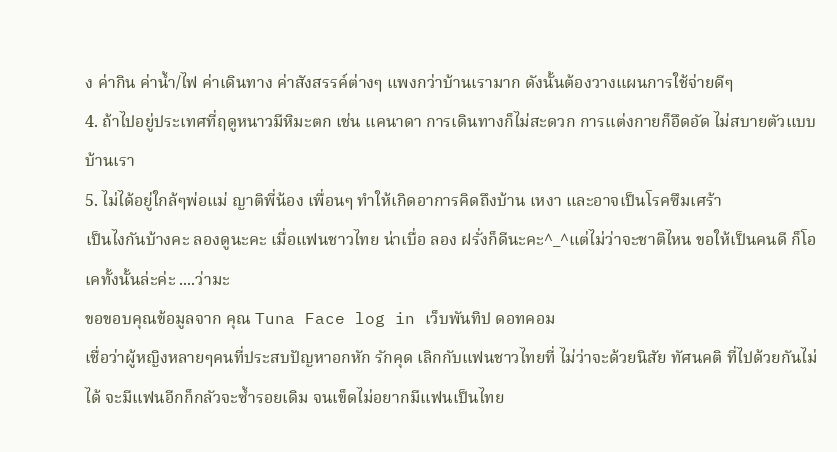ง ค่ากิน ค่าน้ำ/ไฟ ค่าเดินทาง ค่าสังสรรค์ต่างๆ แพงกว่าบ้านเรามาก ดังนั้นต้องวางแผนการใช้จ่ายดีๆ
4. ถ้าไปอยู่ประเทศที่ฤดูหนาวมีหิมะตก เช่น แคนาดา การเดินทางก็ไม่สะดวก การแต่งกายก็อึดอัด ไม่สบายตัวแบบบ้านเรา
5. ไม่ได้อยู่ใกล้ๆพ่อแม่ ญาติพี่น้อง เพื่อนๆ ทำให้เกิดอาการคิดถึงบ้าน เหงา และอาจเป็นโรคซึมเศร้า
เป็นไงกันบ้างคะ ลองดูนะคะ เมื่อแฟนชาวไทย น่าเบื่อ ลอง ฝรั่งก็ดีนะคะ^_^แต่ไม่ว่าจะชาติไหน ขอให้เป็นคนดี ก็โอเคทั้งนั้นล่ะค่ะ ....ว่ามะ
ขอขอบคุณข้อมูลจาก คุณ Tuna Face log in เว็บพันทิป ดอทคอม
เชื่อว่าผู้หญิงหลายๆคนที่ประสบปัญหาอกหัก รักคุด เลิกกับแฟนชาวไทยที่ ไม่ว่าจะด้วยนิสัย ทัศนคติ ที่ไปด้วยกันไม่ได้ จะมีแฟนอีกก็กลัวจะซํ้ารอยเดิม จนเข็ดไม่อยากมีแฟนเป็นไทย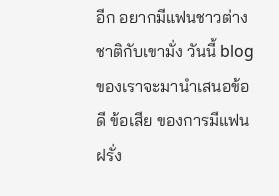อีก อยากมีแฟนชาวต่างชาติกับเขามั่ง วันนี้ blog ของเราจะมานำเสนอข้อดี ข้อเสีย ของการมีแฟนฝรั่ง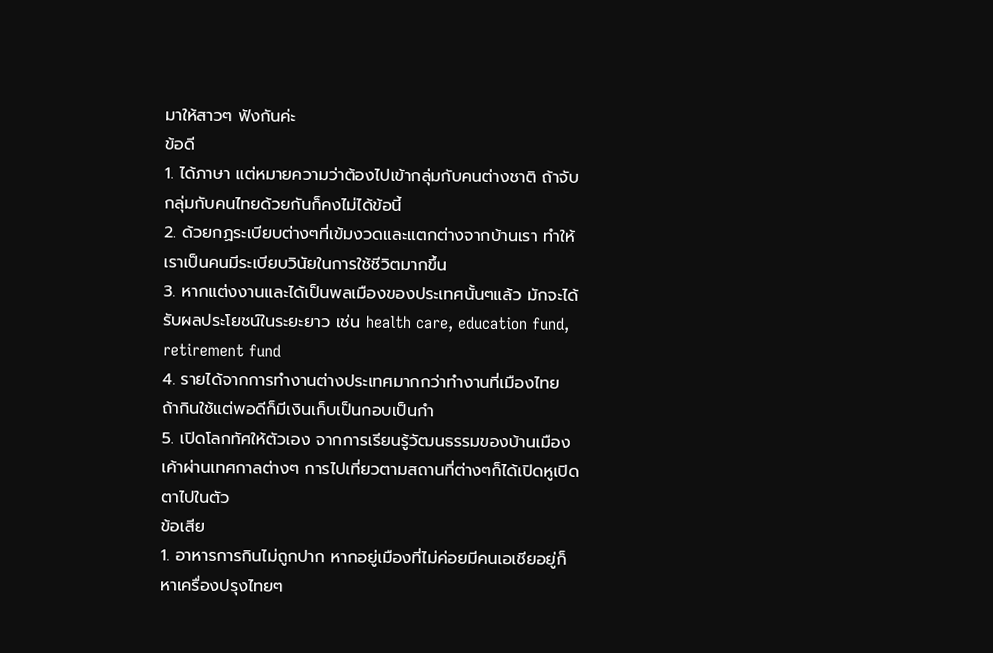มาให้สาวๆ ฟังกันค่ะ
ข้อดี
1. ได้ภาษา แต่หมายความว่าต้องไปเข้ากลุ่มกับคนต่างชาติ ถ้าจับกลุ่มกับคนไทยด้วยกันก็คงไม่ได้ข้อนี้
2. ด้วยกฏระเบียบต่างๆที่เข้มงวดและแตกต่างจากบ้านเรา ทำให้เราเป็นคนมีระเบียบวินัยในการใช้ชีวิตมากขึ้น
3. หากแต่งงานและได้เป็นพลเมืองของประเทศนั้นๆแล้ว มักจะได้รับผลประโยชน์ในระยะยาว เช่น health care, education fund, retirement fund
4. รายได้จากการทำงานต่างประเทศมากกว่าทำงานที่เมืองไทย ถ้ากินใช้แต่พอดีก็มีเงินเก็บเป็นกอบเป็นกำ
5. เปิดโลกทัศให้ตัวเอง จากการเรียนรู้วัฒนธรรมของบ้านเมืองเค้าผ่านเทศกาลต่างๆ การไปเที่ยวตามสถานที่ต่างๆก็ได้เปิดหูเปิดตาไปในตัว
ข้อเสีย
1. อาหารการกินไม่ถูกปาก หากอยู่เมืองที่ไม่ค่อยมีคนเอเชียอยู่ก็หาเครื่องปรุงไทยๆ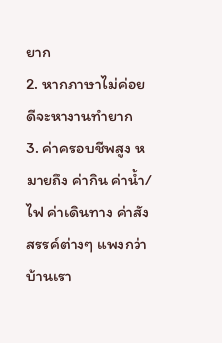ยาก
2. หากภาษาไม่ค่อยดีจะหางานทำยาก
3. ค่าครอบชีพสูง หมายถึง ค่ากิน ค่าน้ำ/ไฟ ค่าเดินทาง ค่าสังสรรค์ต่างๆ แพงกว่าบ้านเรา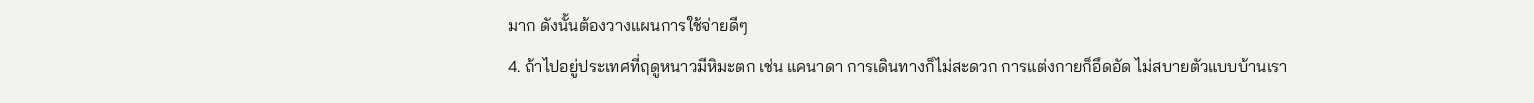มาก ดังนั้นต้องวางแผนการใช้จ่ายดีๆ
4. ถ้าไปอยู่ประเทศที่ฤดูหนาวมีหิมะตก เช่น แคนาดา การเดินทางก็ไม่สะดวก การแต่งกายก็อึดอัด ไม่สบายตัวแบบบ้านเรา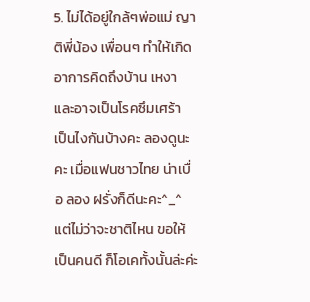5. ไม่ได้อยู่ใกล้ๆพ่อแม่ ญาติพี่น้อง เพื่อนๆ ทำให้เกิดอาการคิดถึงบ้าน เหงา และอาจเป็นโรคซึมเศร้า
เป็นไงกันบ้างคะ ลองดูนะคะ เมื่อแฟนชาวไทย น่าเบื่อ ลอง ฝรั่งก็ดีนะคะ^_^แต่ไม่ว่าจะชาติไหน ขอให้เป็นคนดี ก็โอเคทั้งนั้นล่ะค่ะ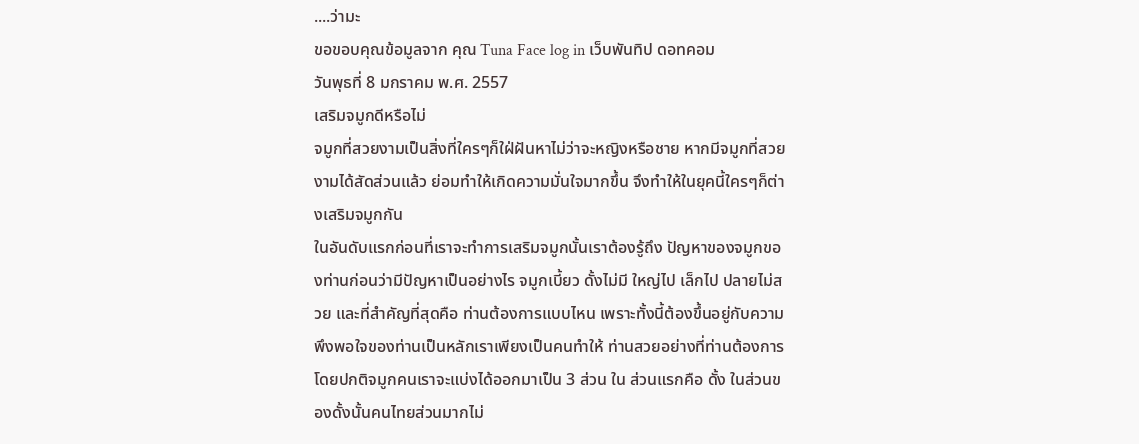....ว่ามะ
ขอขอบคุณข้อมูลจาก คุณ Tuna Face log in เว็บพันทิป ดอทคอม
วันพุธที่ 8 มกราคม พ.ศ. 2557
เสริมจมูกดีหรือไม่
จมูกที่สวยงามเป็นสิ่งที่ใครๆก็ใฝ่ฝันหาไม่ว่าจะหญิงหรือชาย หากมีจมูกที่สวยงามได้สัดส่วนแล้ว ย่อมทำให้เกิดความมั่นใจมากขึ้น จึงทำให้ในยุคนี้ใครๆก็ต่างเสริมจมูกกัน
ในอันดับแรกก่อนที่เราจะทำการเสริมจมูกนั้นเราต้องรู้ถึง ปัญหาของจมูกของท่านก่อนว่ามีปัญหาเป็นอย่างไร จมูกเบี้ยว ดั้งไม่มี ใหญ่ไป เล็กไป ปลายไม่สวย และที่สำคัญที่สุดคือ ท่านต้องการแบบไหน เพราะทั้งนี้ต้องขึ้นอยู่กับความพึงพอใจของท่านเป็นหลักเราเพียงเป็นคนทำให้ ท่านสวยอย่างที่ท่านต้องการ โดยปกติจมูกคนเราจะแบ่งได้ออกมาเป็น 3 ส่วน ใน ส่วนแรกคือ ดั้ง ในส่วนของดั้งนั้นคนไทยส่วนมากไม่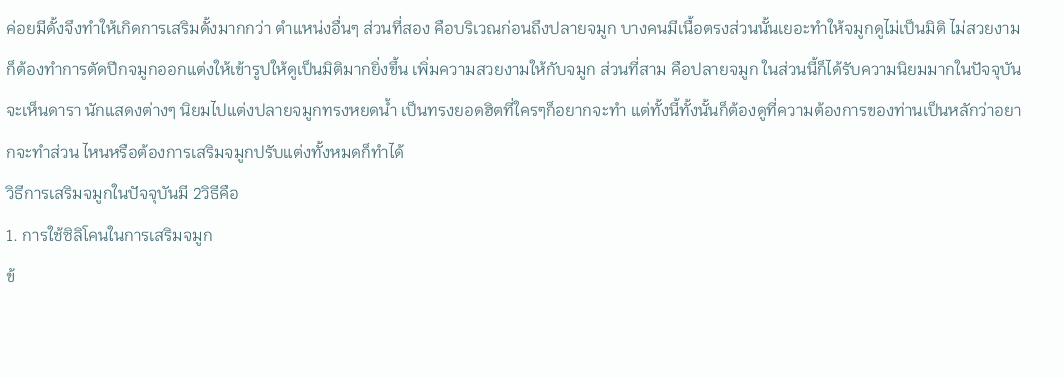ค่อยมีดั้งจึงทำให้เกิดการเสริมดั้งมากกว่า ตำแหน่งอื่นๆ ส่วนที่สอง คือบริเวณก่อนถึงปลายจมูก บางคนมีเนื้อตรงส่วนนั้นเยอะทำให้จมูกดูไม่เป็นมิติ ไม่สวยงามก็ต้องทำการตัดปีกจมูกออกแต่งให้เข้ารูปให้ดูเป็นมิติมากยิ่งขึ้น เพิ่มความสวยงามให้กับจมูก ส่วนที่สาม คือปลายจมูก ในส่วนนี้ก็ได้รับความนิยมมากในปัจจุบัน จะเห็นดารา นักแสดงต่างๆ นิยมไปแต่งปลายจมูกทรงหยดน้ำ เป็นทรงยอดฮิตที่ใครๆก็อยากจะทำ แต่ทั้งนี้ทั้งนั้นก็ต้องดูที่ความต้องการของท่านเป็นหลักว่าอยากจะทำส่วน ไหนหรือต้องการเสริมจมูกปรับแต่งทั้งหมดก็ทำได้
วิธีการเสริมจมูกในปัจจุบันมี 2วิธีคือ
1. การใช้ซิลิโคนในการเสริมจมูก
ข้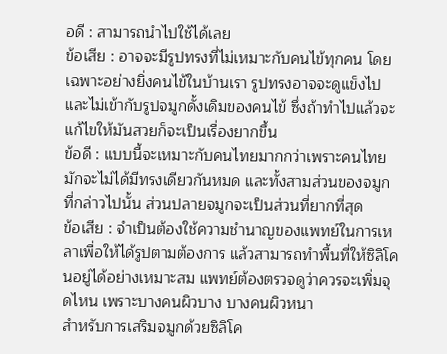อดี : สามารถนำไปใช้ได้เลย
ข้อเสีย : อาจจะมีรูปทรงที่ไม่เหมาะกับคนไข้ทุกคน โดยเฉพาะอย่างยิ่งคนไข้ในบ้านเรา รูปทรงอาจจะดูแข็งไป และไม่เข้ากับรูปจมูกดั้งเดิมของคนไข้ ซึ่งถ้าทำไปแล้วจะแก้ไขให้มันสวยก็จะเป็นเรื่องยากขึ้น
ข้อดี : แบบนี้จะเหมาะกับคนไทยมากกว่าเพราะคนไทยมักจะไม่ได้มีทรงเดียวกันหมด และทั้งสามส่วนของจมูกที่กล่าวไปนั้น ส่วนปลายจมูกจะเป็นส่วนที่ยากที่สุด
ข้อเสีย : จำเป็นต้องใช้ความชำนาญของแพทย์ในการเหลาเพื่อให้ได้รูปตามต้องการ แล้วสามารถทำพื้นที่ให้ซิลิโคนอยู่ได้อย่างเหมาะสม แพทย์ต้องตรวจดูว่าควรจะเพิ่มจุดไหน เพราะบางคนผิวบาง บางคนผิวหนา
สำหรับการเสริมจมูกด้วยซิลิโค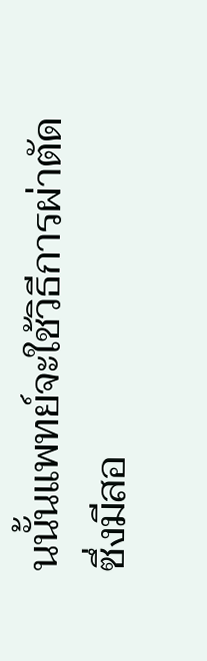นนั้นแพทย์จะใช้วิธีการผ่าตัด ซึ่งมีสอ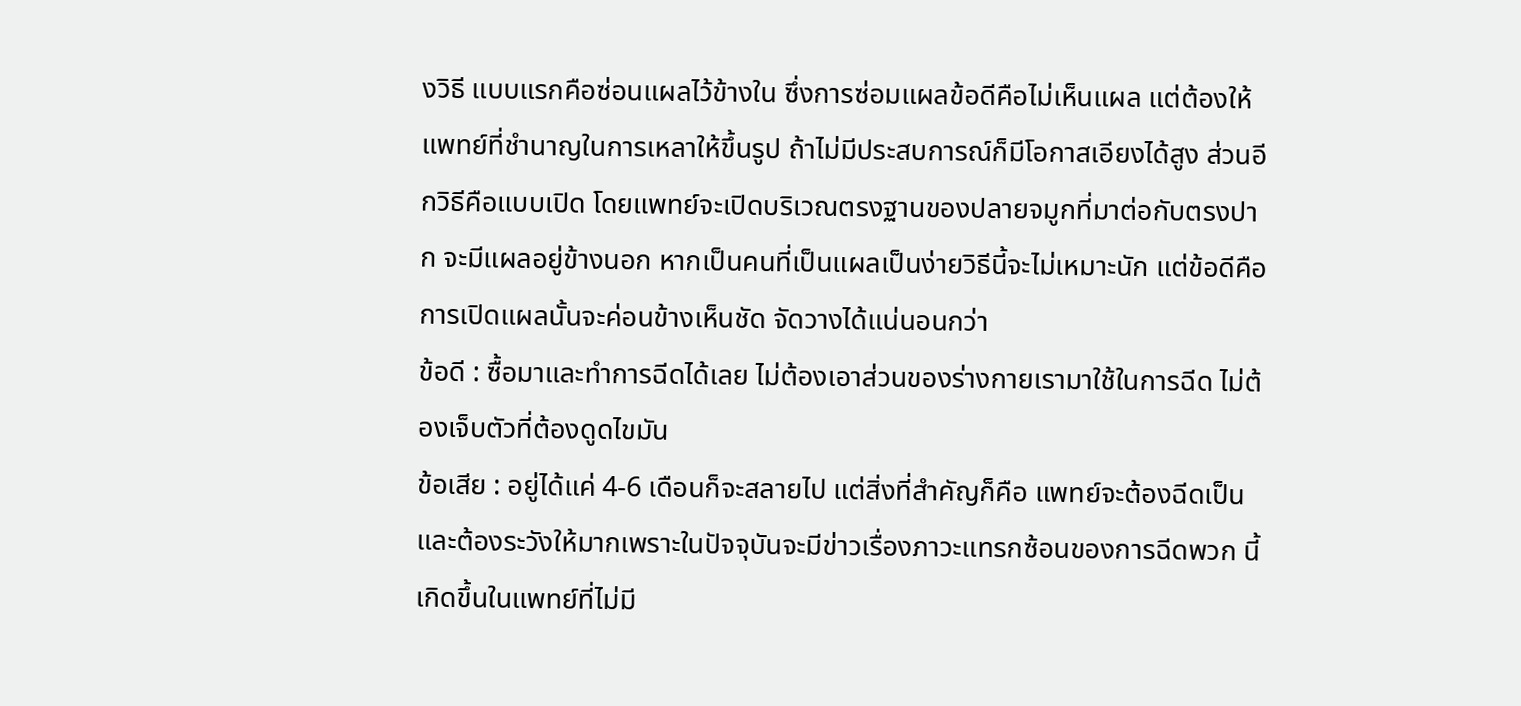งวิธี แบบแรกคือซ่อนแผลไว้ข้างใน ซึ่งการซ่อมแผลข้อดีคือไม่เห็นแผล แต่ต้องให้แพทย์ที่ชำนาญในการเหลาให้ขึ้นรูป ถ้าไม่มีประสบการณ์ก็มีโอกาสเอียงได้สูง ส่วนอีกวิธีคือแบบเปิด โดยแพทย์จะเปิดบริเวณตรงฐานของปลายจมูกที่มาต่อกับตรงปาก จะมีแผลอยู่ข้างนอก หากเป็นคนที่เป็นแผลเป็นง่ายวิธีนี้จะไม่เหมาะนัก แต่ข้อดีคือการเปิดแผลนั้นจะค่อนข้างเห็นชัด จัดวางได้แน่นอนกว่า
ข้อดี : ซื้อมาและทำการฉีดได้เลย ไม่ต้องเอาส่วนของร่างกายเรามาใช้ในการฉีด ไม่ต้องเจ็บตัวที่ต้องดูดไขมัน
ข้อเสีย : อยู่ได้แค่ 4-6 เดือนก็จะสลายไป แต่สิ่งที่สำคัญก็คือ แพทย์จะต้องฉีดเป็น และต้องระวังให้มากเพราะในปัจจุบันจะมีข่าวเรื่องภาวะแทรกซ้อนของการฉีดพวก นี้เกิดขึ้นในแพทย์ที่ไม่มี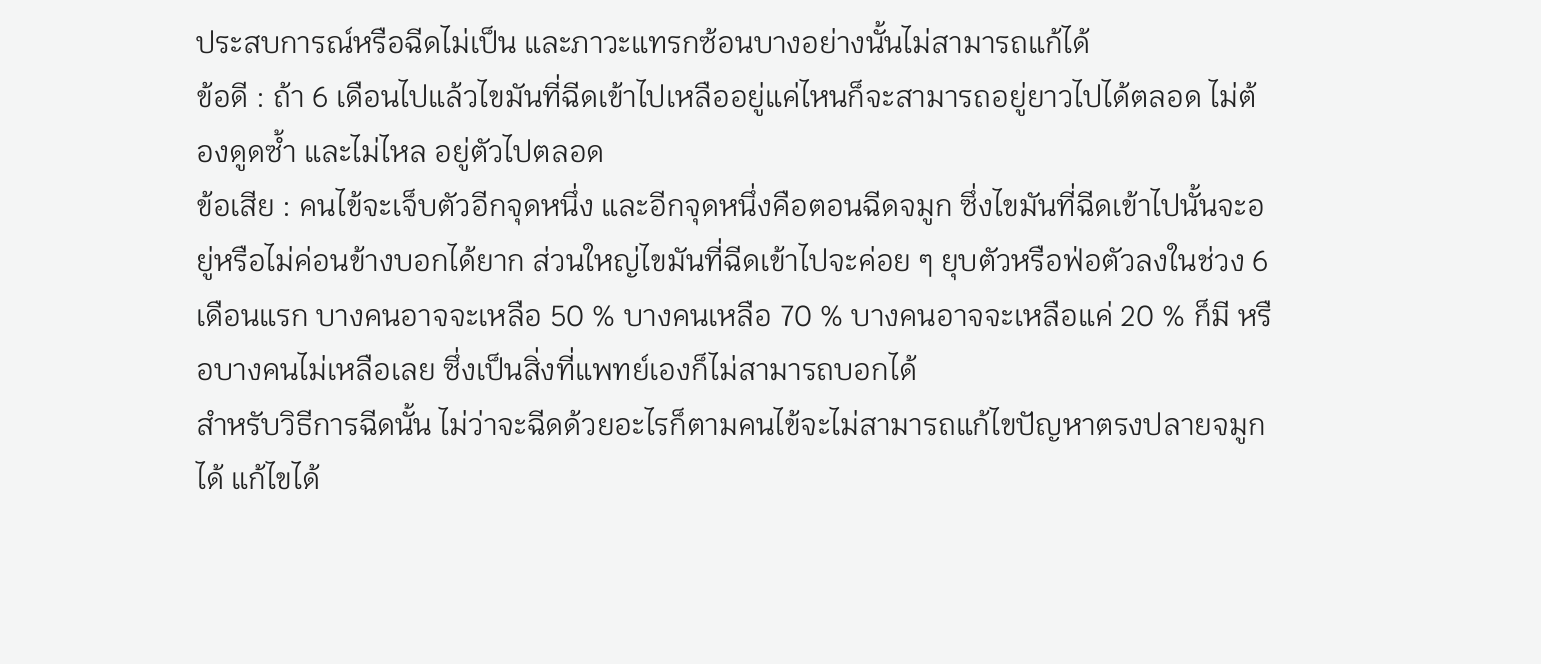ประสบการณ์หรือฉีดไม่เป็น และภาวะแทรกซ้อนบางอย่างนั้นไม่สามารถแก้ได้
ข้อดี : ถ้า 6 เดือนไปแล้วไขมันที่ฉีดเข้าไปเหลืออยู่แค่ไหนก็จะสามารถอยู่ยาวไปได้ตลอด ไม่ต้องดูดซ้ำ และไม่ไหล อยู่ตัวไปตลอด
ข้อเสีย : คนไข้จะเจ็บตัวอีกจุดหนึ่ง และอีกจุดหนึ่งคือตอนฉีดจมูก ซึ่งไขมันที่ฉีดเข้าไปนั้นจะอยู่หรือไม่ค่อนข้างบอกได้ยาก ส่วนใหญ่ไขมันที่ฉีดเข้าไปจะค่อย ๆ ยุบตัวหรือฟ่อตัวลงในช่วง 6 เดือนแรก บางคนอาจจะเหลือ 50 % บางคนเหลือ 70 % บางคนอาจจะเหลือแค่ 20 % ก็มี หรือบางคนไม่เหลือเลย ซึ่งเป็นสิ่งที่แพทย์เองก็ไม่สามารถบอกได้
สำหรับวิธีการฉีดนั้น ไม่ว่าจะฉีดด้วยอะไรก็ตามคนไข้จะไม่สามารถแก้ไขปัญหาตรงปลายจมูกได้ แก้ไขได้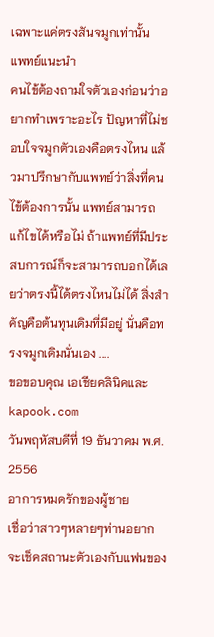เฉพาะแค่ตรงสันจมูกเท่านั้น
แพทย์แนะนำ
คนไข้ต้องถามใจตัวเองก่อนว่าอยากทำเพราะอะไร ปัญหาที่ไม่ชอบใจจมูกตัวเองคือตรงไหน แล้วมาปรึกษากับแพทย์ว่าสิ่งที่คนไข้ต้องการนั้น แพทย์สามารถแก้ไขได้หรือไม่ ถ้าแพทย์ที่มีประสบการณ์ก็จะสามารถบอกได้เลยว่าตรงนี้ได้ตรงไหนไม่ได้ สิ่งสำคัญคือต้นทุนเดิมที่มีอยู่ นั่นคือทรงจมูกเดิมนั่นเอง ....
ขอขอบคุณ เอเชียคลินิคและ kapook.com
วันพฤหัสบดีที่ 19 ธันวาคม พ.ศ. 2556
อาการหมดรักของผู้ชาย
เชื่อว่าสาวๆหลายๆท่านอยากจะเช็คสถานะตัวเองกับแฟนของ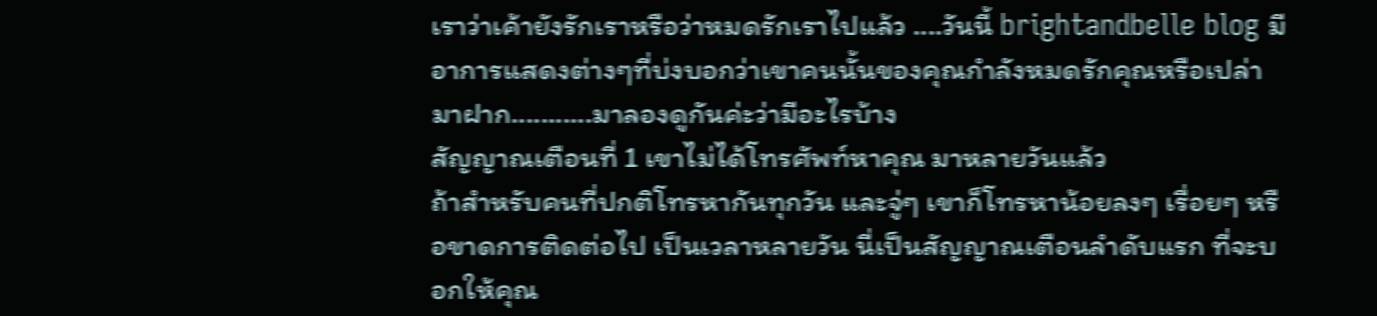เราว่าเค้ายังรักเราหรือว่าหมดรักเราไปแล้ว ....วันนี้ brightandbelle blog มีอาการแสดงต่างๆที่บ่งบอกว่าเขาคนนั้นของคุณกำลังหมดรักคุณหรือเปล่ามาฝาก...........มาลองดูกันค่ะว่ามีอะไรบ้าง
สัญญาณเตือนที่ 1 เขาไม่ได้โทรศัพท์หาคุณ มาหลายวันแล้ว
ถ้าสำหรับคนที่ปกติโทรหากันทุกวัน และจู่ๆ เขาก็โทรหาน้อยลงๆ เรื่อยๆ หรือขาดการติดต่อไป เป็นเวลาหลายวัน นี่เป็นสัญญาณเตือนลำดับแรก ที่จะบอกให้คุณ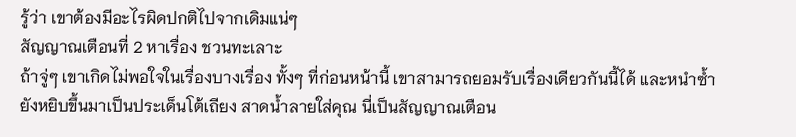รู้ว่า เขาต้องมีอะไรผิดปกติไปจากเดิมแน่ๆ
สัญญาณเตือนที่ 2 หาเรื่อง ชวนทะเลาะ
ถ้าจู่ๆ เขาเกิดไม่พอใจในเรื่องบางเรื่อง ทั้งๆ ที่ก่อนหน้านี้ เขาสามารถยอมรับเรื่องเดียวกันนี้ได้ และหนำซ้ำยังหยิบขึ้นมาเป็นประเด็นโต้เถียง สาดน้ำลายใส่คุณ นี่เป็นสัญญาณเตือน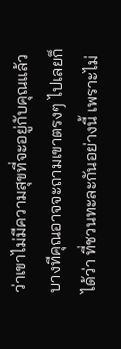ว่าเขาไม่มีความสุขที่จะอยู่กับคุณแล้ว บางทีคุณอาจจะถามเขาตรงๆ ไปเลยก็ได้ว่า ที่ชวนทะละกันอย่างนี้ เพราะไม่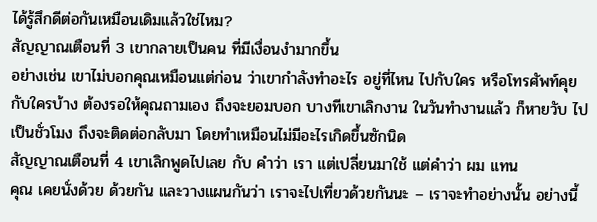ได้รู้สึกดีต่อกันเหมือนเดิมแล้วใช่ไหม?
สัญญาณเตือนที่ 3 เขากลายเป็นคน ที่มีเงื่อนงำมากขึ้น
อย่างเช่น เขาไม่บอกคุณเหมือนแต่ก่อน ว่าเขากำลังทำอะไร อยู่ที่ไหน ไปกับใคร หรือโทรศัพท์คุยกับใครบ้าง ต้องรอให้คุณถามเอง ถึงจะยอมบอก บางทีเขาเลิกงาน ในวันทำงานแล้ว ก็หายวับ ไปเป็นชั่วโมง ถึงจะติดต่อกลับมา โดยทำเหมือนไม่มีอะไรเกิดขึ้นซักนิด
สัญญาณเตือนที่ 4 เขาเลิกพูดไปเลย กับ คำว่า เรา แต่เปลี่ยนมาใช้ แต่คำว่า ผม แทน
คุณ เคยนั่งด้วย ด้วยกัน และวางแผนกันว่า เราจะไปเที่ยวด้วยกันนะ – เราจะทำอย่างนั้น อย่างนี้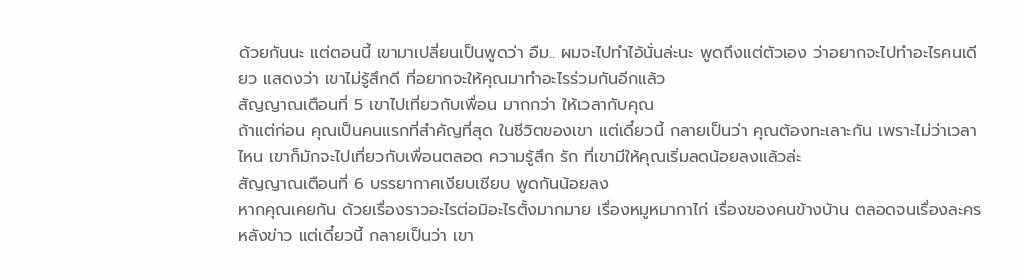ด้วยกันนะ แต่ตอนนี้ เขามาเปลี่ยนเป็นพูดว่า อืม.. ผมจะไปทำไอ้นั่นล่ะนะ พูดถึงแต่ตัวเอง ว่าอยากจะไปทำอะไรคนเดียว แสดงว่า เขาไม่รู้สึกดี ที่อยากจะให้คุณมาทำอะไรร่วมกันอีกแล้ว
สัญญาณเตือนที่ 5 เขาไปเที่ยวกับเพื่อน มากกว่า ให้เวลากับคุณ
ถ้าแต่ก่อน คุณเป็นคนแรกที่สำคัญที่สุด ในชีวิตของเขา แต่เดี๋ยวนี้ กลายเป็นว่า คุณต้องทะเลาะกัน เพราะไม่ว่าเวลาไหน เขาก็มักจะไปเที่ยวกับเพื่อนตลอด ความรู้สึก รัก ที่เขามีให้คุณเริ่มลดน้อยลงแล้วล่ะ
สัญญาณเตือนที่ 6 บรรยากาศเงียบเชียบ พูดกันน้อยลง
หากคุณเคยกัน ด้วยเรื่องราวอะไรต่อมิอะไรตั้งมากมาย เรื่องหมูหมากาไก่ เรื่องของคนข้างบ้าน ตลอดจนเรื่องละครหลังข่าว แต่เดี๋ยวนี้ กลายเป็นว่า เขา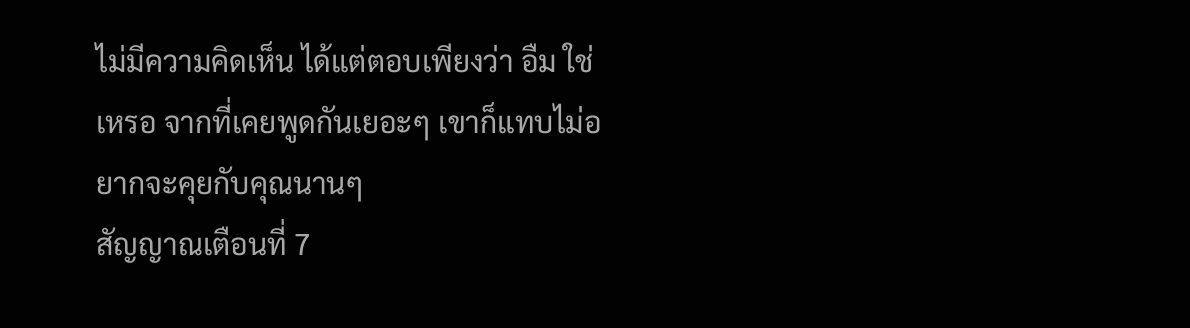ไม่มีความคิดเห็น ได้แต่ตอบเพียงว่า อืม ใช่ เหรอ จากที่เคยพูดกันเยอะๆ เขาก็แทบไม่อยากจะคุยกับคุณนานๆ
สัญญาณเตือนที่ 7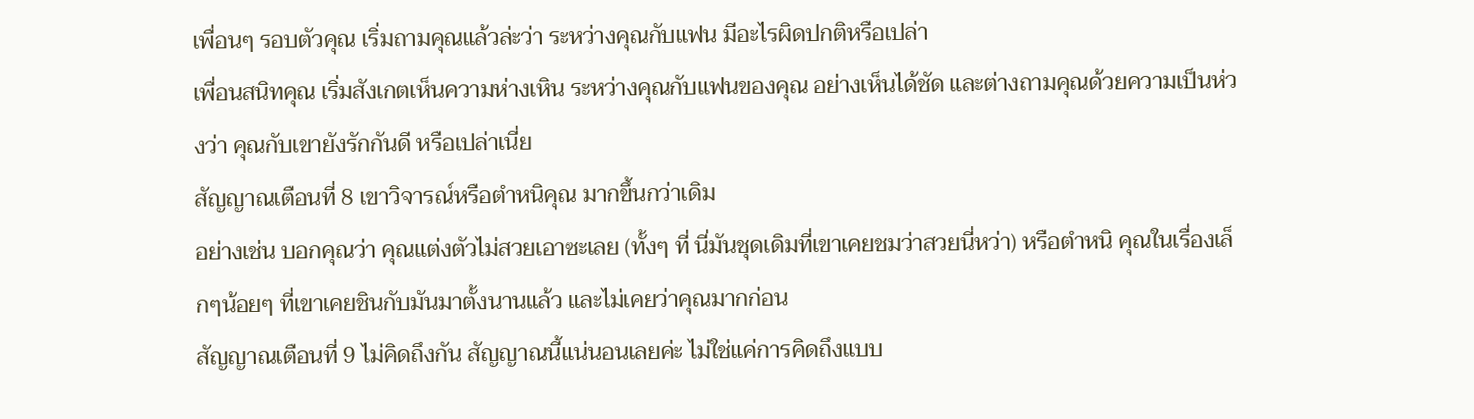เพื่อนๆ รอบตัวคุณ เริ่มถามคุณแล้วล่ะว่า ระหว่างคุณกับแฟน มีอะไรผิดปกติหรือเปล่า
เพื่อนสนิทคุณ เริ่มสังเกตเห็นความห่างเหิน ระหว่างคุณกับแฟนของคุณ อย่างเห็นได้ชัด และต่างถามคุณด้วยความเป็นห่วงว่า คุณกับเขายังรักกันดี หรือเปล่าเนี่ย
สัญญาณเตือนที่ 8 เขาวิจารณ์หรือตำหนิคุณ มากขึ้นกว่าเดิม
อย่างเช่น บอกคุณว่า คุณแต่งตัวไม่สวยเอาซะเลย (ทั้งๆ ที่ นี่มันชุดเดิมที่เขาเคยชมว่าสวยนี่หว่า) หรือตำหนิ คุณในเรื่องเล็กๆน้อยๆ ที่เขาเคยชินกับมันมาตั้งนานแล้ว และไม่เคยว่าคุณมากก่อน
สัญญาณเตือนที่ 9 ไม่คิดถึงกัน สัญญาณนี้แน่นอนเลยค่ะ ไม่ใช่แค่การคิดถึงแบบ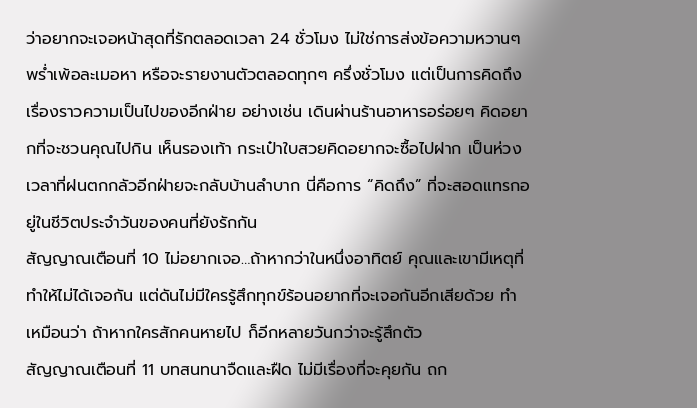ว่าอยากจะเจอหน้าสุดที่รักตลอดเวลา 24 ชั่วโมง ไม่ใช่การส่งข้อความหวานๆ พร่ำเพ้อละเมอหา หรือจะรายงานตัวตลอดทุกๆ ครึ่งชั่วโมง แต่เป็นการคิดถึงเรื่องราวความเป็นไปของอีกฝ่าย อย่างเช่น เดินผ่านร้านอาหารอร่อยๆ คิดอยากที่จะชวนคุณไปกิน เห็นรองเท้า กระเป๋าใบสวยคิดอยากจะซื้อไปฝาก เป็นห่วงเวลาที่ฝนตกกลัวอีกฝ่ายจะกลับบ้านลำบาก นี่คือการ “คิดถึง” ที่จะสอดแทรกอยู่ในชีวิตประจำวันของคนที่ยังรักกัน
สัญญาณเตือนที่ 10 ไม่อยากเจอ…ถ้าหากว่าในหนึ่งอาทิตย์ คุณและเขามีเหตุที่ทำให้ไม่ได้เจอกัน แต่ดันไม่มีใครรู้สึกทุกข์ร้อนอยากที่จะเจอกันอีกเสียด้วย ทำเหมือนว่า ถ้าหากใครสักคนหายไป ก็อีกหลายวันกว่าจะรู้สึกตัว
สัญญาณเตือนที่ 11 บทสนทนาจืดและฝืด ไม่มีเรื่องที่จะคุยกัน ถก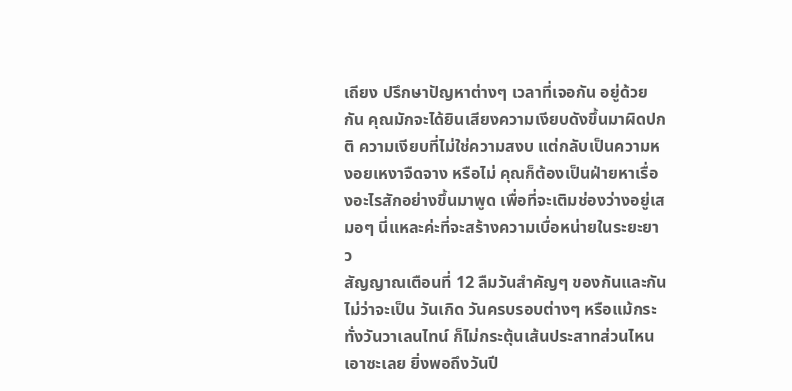เถียง ปรึกษาปัญหาต่างๆ เวลาที่เจอกัน อยู่ด้วยกัน คุณมักจะได้ยินเสียงความเงียบดังขึ้นมาผิดปกติ ความเงียบที่ไม่ใช่ความสงบ แต่กลับเป็นความหงอยเหงาจืดจาง หรือไม่ คุณก็ต้องเป็นฝ่ายหาเรื่องอะไรสักอย่างขึ้นมาพูด เพื่อที่จะเติมช่องว่างอยู่เสมอๆ นี่แหละค่ะที่จะสร้างความเบื่อหน่ายในระยะยาว
สัญญาณเตือนที่ 12 ลืมวันสำคัญๆ ของกันและกัน ไม่ว่าจะเป็น วันเกิด วันครบรอบต่างๆ หรือแม้กระทั่งวันวาเลนไทน์ ก็ไม่กระตุ้นเส้นประสาทส่วนไหนเอาซะเลย ยิ่งพอถึงวันปี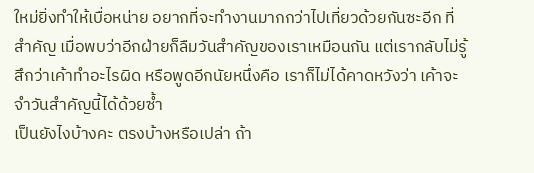ใหม่ยิ่งทำให้เบื่อหน่าย อยากที่จะทำงานมากกว่าไปเที่ยวด้วยกันซะอีก ที่สำคัญ เมื่อพบว่าอีกฝ่ายก็ลืมวันสำคัญของเราเหมือนกัน แต่เรากลับไม่รู้สึกว่าเค้าทำอะไรผิด หรือพูดอีกนัยหนึ่งคือ เราก็ไม่ได้คาดหวังว่า เค้าจะจำวันสำคัญนี้ได้ด้วยซ้ำ
เป็นยังไงบ้างคะ ตรงบ้างหรือเปล่า ถ้า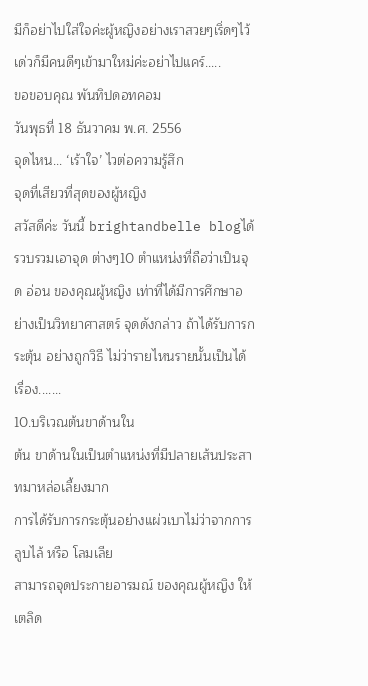มีก็อย่าไปใส่ใจค่ะผู้หญิงอย่างเราสวยๆเริ่ดๆไว้เด่วก็มีคนดีๆเข้ามาใหม่ค่ะอย่าไปแคร์.....
ขอขอบคุณ พันทิปดอทคอม
วันพุธที่ 18 ธันวาคม พ.ศ. 2556
จุดไหน... ‘เร้าใจ’ ไวต่อความรู้สึก
จุดที่เสียวที่สุดของผู้หญิง
สวัสดีค่ะ วันนี้ brightandbelle blogได้รวบรวมเอาจุด ต่างๆ10 ตำแหน่งที่ถือว่าเป็นจุด อ่อน ของคุณผู้หญิง เท่าที่ได้มีการศึกษาอย่างเป็นวิทยาศาสตร์ จุดดังกล่าว ถ้าได้รับการกระตุ้น อย่างถูกวิธี ไม่ว่ารายไหนรายนั้นเป็นได้เรื่อง.......
10.บริเวณต้นขาด้านใน
ต้น ขาด้านในเป็นตำแหน่งที่มีปลายเส้นประสาทมาหล่อเลี้ยงมาก
การได้รับการกระตุ้นอย่างแผ่วเบาไม่ว่าจากการ ลูบไล้ หรือ โลมเลีย
สามารถจุดประกายอารมณ์ ของคุณผู้หญิง ให้เตลิด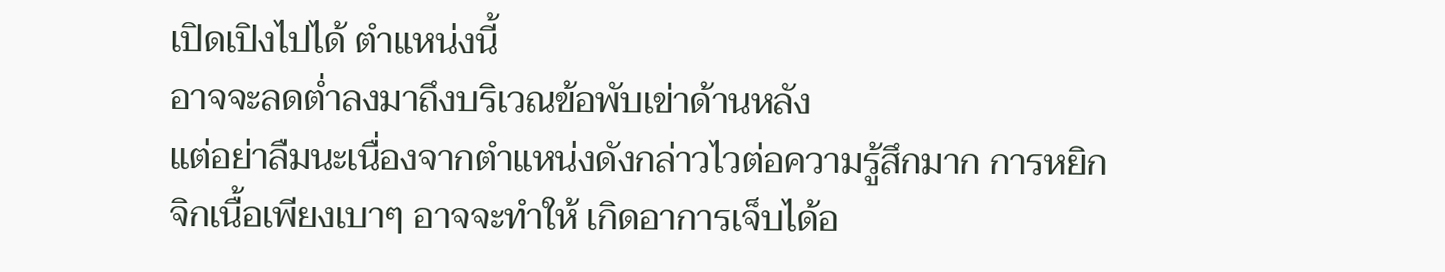เปิดเปิงไปได้ ตำแหน่งนี้
อาจจะลดต่ำลงมาถึงบริเวณข้อพับเข่าด้านหลัง
แต่อย่าลืมนะเนื่องจากตำแหน่งดังกล่าวไวต่อความรู้สึกมาก การหยิก
จิกเนื้อเพียงเบาๆ อาจจะทำให้ เกิดอาการเจ็บได้อ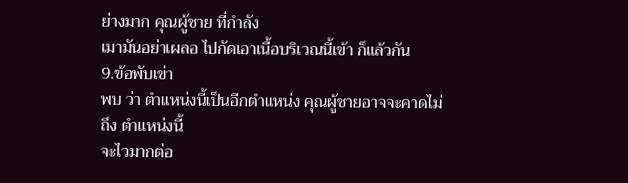ย่างมาก คุณผู้ชาย ที่กำลัง
เมามันอย่าเผลอ ไปกัดเอาเนื้อบริเวณนี้เข้า ก็แล้วกัน
9.ข้อพับเข่า
พบ ว่า ตำแหน่งนี้เป็นอีกตำแหน่ง คุณผู้ชายอาจจะคาดไม่ถึง ตำแหน่งนี้
จะไวมากต่อ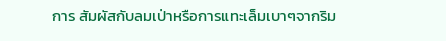การ สัมผัสกับลมเป่าหรือการแทะเล็มเบาๆจากริม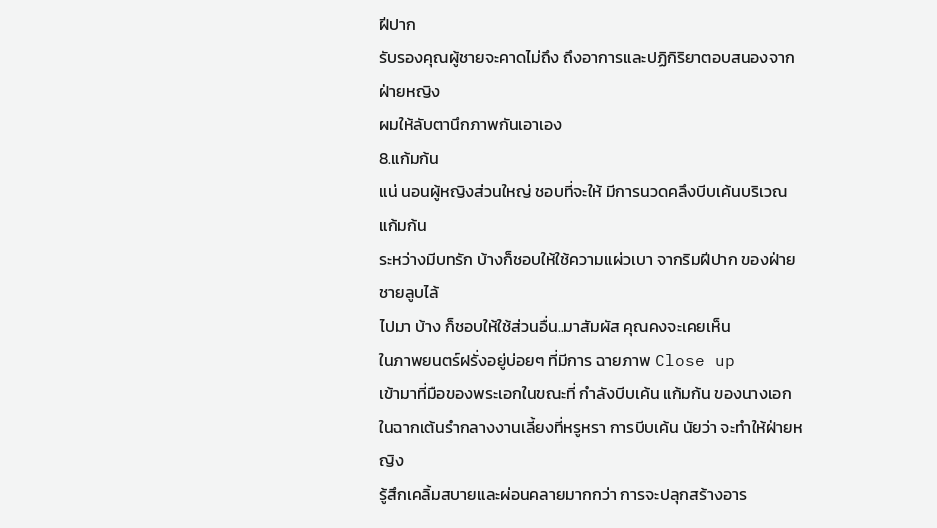ฝีปาก
รับรองคุณผู้ชายจะคาดไม่ถึง ถึงอาการและปฏิกิริยาตอบสนองจากฝ่ายหญิง
ผมให้ลับตานึกภาพกันเอาเอง
8.แก้มก้น
แน่ นอนผู้หญิงส่วนใหญ่ ชอบที่จะให้ มีการนวดคลึงบีบเค้นบริเวณแก้มก้น
ระหว่างมีบทรัก บ้างก็ชอบให้ใช้ความแผ่วเบา จากริมฝีปาก ของฝ่ายชายลูบไล้
ไปมา บ้าง ก็ชอบให้ใช้ส่วนอื่น..มาสัมผัส คุณคงจะเคยเห็น
ในภาพยนตร์ฝรั่งอยู่บ่อยๆ ที่มีการ ฉายภาพ Close up
เข้ามาที่มือของพระเอกในขณะที่ กำลังบีบเค้น แก้มก้น ของนางเอก
ในฉากเต้นรำกลางงานเลี้ยงที่หรูหรา การบีบเค้น นัยว่า จะทำให้ฝ่ายหญิง
รู้สึกเคลิ้มสบายและผ่อนคลายมากกว่า การจะปลุกสร้างอาร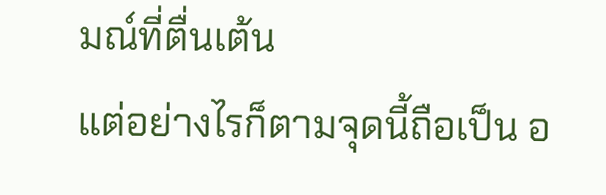มณ์ที่ตื่นเต้น
แต่อย่างไรก็ตามจุดนี้ถือเป็น อ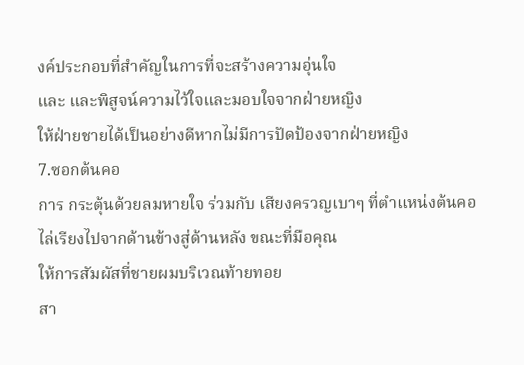งค์ประกอบที่สำคัญในการที่จะสร้างความอุ่นใจ
และ และพิสูจน์ความไว้ใจและมอบใจจากฝ่ายหญิง
ให้ฝ่ายชายได้เป็นอย่างดีหากไม่มีการปัดป้องจากฝ่ายหญิง
7.ซอกต้นคอ
การ กระตุ้นด้วยลมหายใจ ร่วมกับ เสียงครวญเบาๆ ที่ตำแหน่งต้นคอ
ไล่เรียงไปจากด้านข้างสู่ด้านหลัง ขณะที่มือคุณ
ให้การสัมผัสที่ชายผมบริเวณท้ายทอย
สา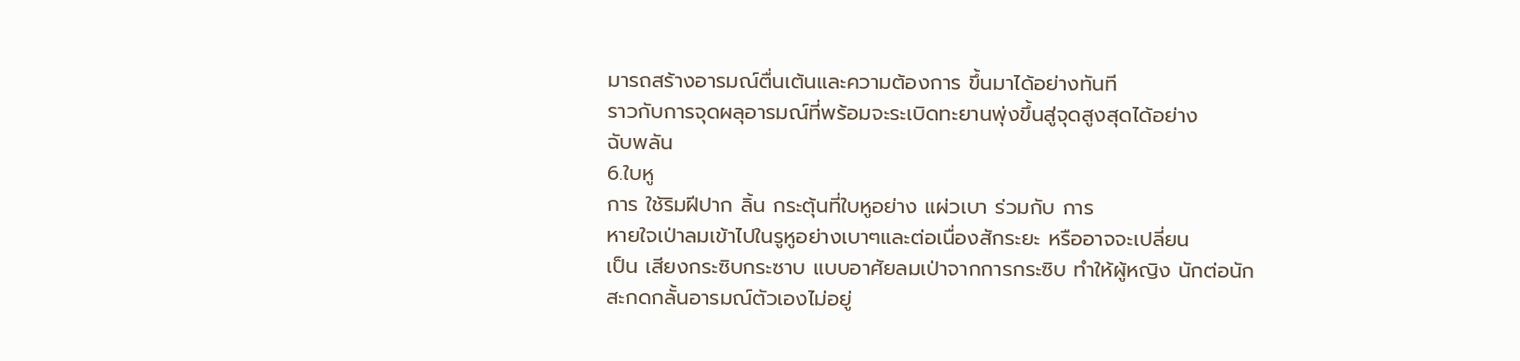มารถสร้างอารมณ์ตื่นเต้นและความต้องการ ขึ้นมาได้อย่างทันที
ราวกับการจุดผลุอารมณ์ที่พร้อมจะระเบิดทะยานพุ่งขึ้นสู่จุดสูงสุดได้อย่าง
ฉับพลัน
6.ใบหู
การ ใช้ริมฝีปาก ลิ้น กระตุ้นที่ใบหูอย่าง แผ่วเบา ร่วมกับ การ
หายใจเป่าลมเข้าไปในรูหูอย่างเบาๆและต่อเนื่องสักระยะ หรืออาจจะเปลี่ยน
เป็น เสียงกระซิบกระซาบ แบบอาศัยลมเป่าจากการกระซิบ ทำให้ผู้หญิง นักต่อนัก
สะกดกลั้นอารมณ์ตัวเองไม่อยู่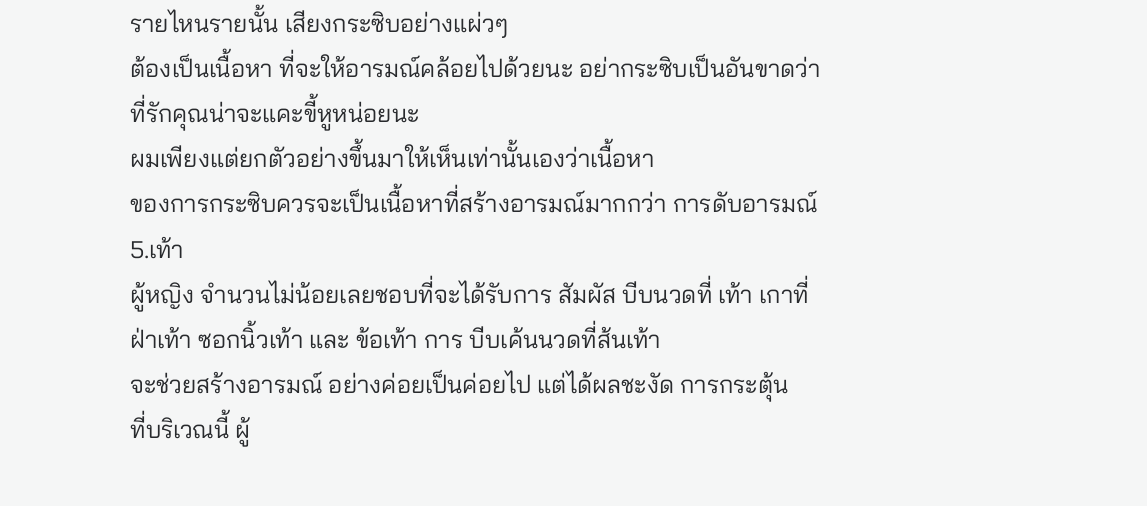รายไหนรายนั้น เสียงกระซิบอย่างแผ่วๆ
ต้องเป็นเนื้อหา ที่จะให้อารมณ์คล้อยไปด้วยนะ อย่ากระซิบเป็นอันขาดว่า
ที่รักคุณน่าจะแคะขี้หูหน่อยนะ
ผมเพียงแต่ยกตัวอย่างขึ้นมาให้เห็นเท่านั้นเองว่าเนื้อหา
ของการกระซิบควรจะเป็นเนื้อหาที่สร้างอารมณ์มากกว่า การดับอารมณ์
5.เท้า
ผู้หญิง จำนวนไม่น้อยเลยชอบที่จะได้รับการ สัมผัส บีบนวดที่ เท้า เกาที่
ฝ่าเท้า ซอกนิ้วเท้า และ ข้อเท้า การ บีบเค้นนวดที่ส้นเท้า
จะช่วยสร้างอารมณ์ อย่างค่อยเป็นค่อยไป แต่ได้ผลชะงัด การกระตุ้น
ที่บริเวณนี้ ผู้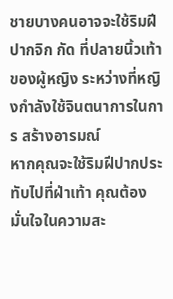ชายบางคนอาจจะใช้ริมฝีปากจิก กัด ที่ปลายนิ้วเท้า
ของผู้หญิง ระหว่างที่หญิงกำลังใช้จินตนาการในการ สร้างอารมณ์
หากคุณจะใช้ริมฝีปากประทับไปที่ฝ่าเท้า คุณต้องมั่นใจในความสะ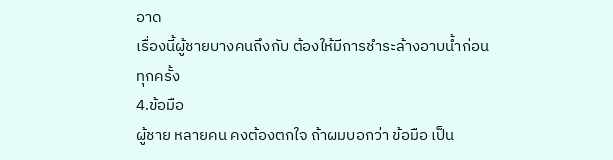อาด
เรื่องนี้ผู้ชายบางคนถึงกับ ต้องให้มีการชำระล้างอาบน้ำก่อนทุกครั้ง
4.ข้อมือ
ผู้ชาย หลายคน คงต้องตกใจ ถ้าผมบอกว่า ข้อมือ เป็น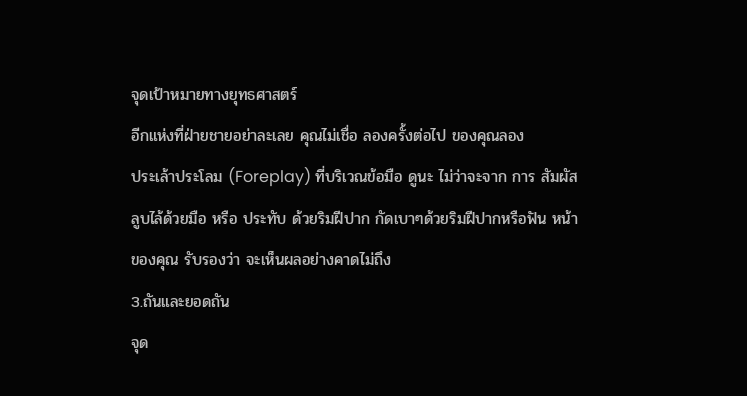จุดเป้าหมายทางยุทธศาสตร์
อีกแห่งที่ฝ่ายชายอย่าละเลย คุณไม่เชื่อ ลองครั้งต่อไป ของคุณลอง
ประเล้าประโลม (Foreplay) ที่บริเวณข้อมือ ดูนะ ไม่ว่าจะจาก การ สัมผัส
ลูบไล้ด้วยมือ หรือ ประทับ ด้วยริมฝีปาก กัดเบาๆด้วยริมฝีปากหรือฟัน หน้า
ของคุณ รับรองว่า จะเห็นผลอย่างคาดไม่ถึง
3.ถันและยอดถัน
จุด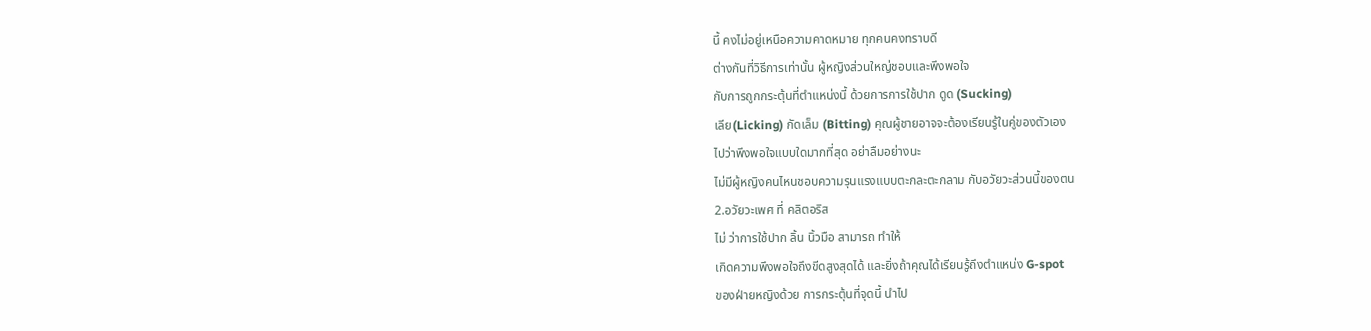นี้ คงไม่อยู่เหนือความคาดหมาย ทุกคนคงทราบดี
ต่างกันที่วิธีการเท่านั้น ผู้หญิงส่วนใหญ่ชอบและพึงพอใจ
กับการถูกกระตุ้นที่ตำแหน่งนี้ ด้วยการการใช้ปาก ดูด (Sucking)
เลีย(Licking) กัดเล็ม (Bitting) คุณผู้ชายอาจจะต้องเรียนรู้ในคู่ของตัวเอง
ไปว่าพึงพอใจแบบใดมากที่สุด อย่าลืมอย่างนะ
ไม่มีผู้หญิงคนไหนชอบความรุนแรงแบบตะกละตะกลาม กับอวัยวะส่วนนี้ของตน
2.อวัยวะเพศ ที่ คลิตอริส
ไม่ ว่าการใช้ปาก ลิ้น นิ้วมือ สามารถ ทำให้
เกิดความพึงพอใจถึงขีดสูงสุดได้ และยิ่งถ้าคุณได้เรียนรู้ถึงตำแหน่ง G-spot
ของฝ่ายหญิงด้วย การกระตุ้นที่จุดนี้ นำไป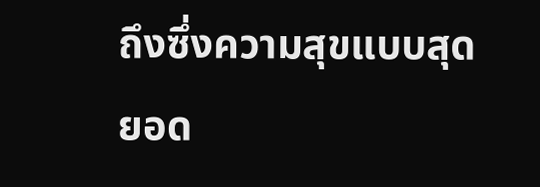ถึงซึ่งความสุขแบบสุดยอด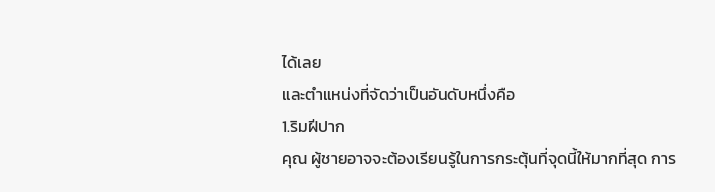ได้เลย
และตำแหน่งที่จัดว่าเป็นอันดับหนึ่งคือ
1.ริมฝีปาก
คุณ ผู้ชายอาจจะต้องเรียนรู้ในการกระตุ้นที่จุดนี้ให้มากที่สุด การ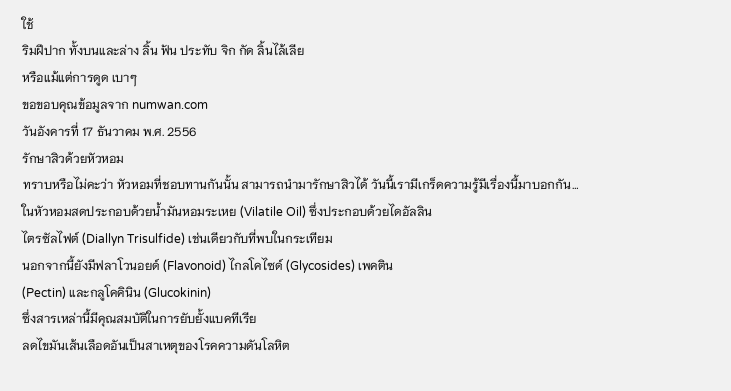ใช้
ริมฝีปาก ทั้งบนและล่าง ลิ้น ฟัน ประทับ จิก กัด ลิ้นไล้เลีย
หรือแม้แต่การดูด เบาๆ
ขอขอบคุณข้อมูลจาก numwan.com
วันอังคารที่ 17 ธันวาคม พ.ศ. 2556
รักษาสิวด้วยหัวหอม
ทราบหรือไม่คะว่า หัวหอมที่ชอบทานกันนั้น สามารถนำมารักษาสิวได้ วันนี้เรามีเกร็ดความรู้มีเรื่องนี้มาบอกกัน…
ในหัวหอมสดประกอบด้วยน้ำมันหอมระเหย (Vilatile Oil) ซึ่งประกอบด้วยไดอัลลิน
ไตรซัลไฟต์ (Diallyn Trisulfide) เช่นเดียวกับที่พบในกระเทียม
นอกจากนี้ยังมีฟลาโวนอยด์ (Flavonoid) ไกลโคไซด์ (Glycosides) เพคติน
(Pectin) และกลูโคคินิน (Glucokinin)
ซึ่งสารเหล่านี้มีคุณสมบัติในการยับยั้งแบคทีเรีย
ลดไขมันเส้นเลือดอันเป็นสาเหตุของโรคความดันโลหิต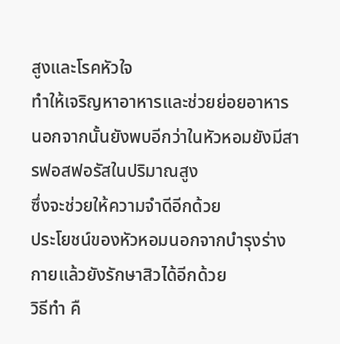สูงและโรคหัวใจ
ทำให้เจริญหาอาหารและช่วยย่อยอาหาร
นอกจากนั้นยังพบอีกว่าในหัวหอมยังมีสารฟอสฟอรัสในปริมาณสูง
ซึ่งจะช่วยให้ความจำดีอีกด้วย
ประโยชน์ของหัวหอมนอกจากบำรุงร่างกายแล้วยังรักษาสิวได้อีกด้วย
วิธีทำ คื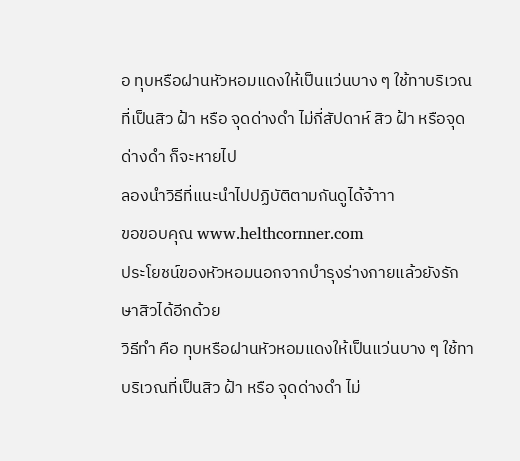อ ทุบหรือฝานหัวหอมแดงให้เป็นแว่นบาง ๆ ใช้ทาบริเวณที่เป็นสิว ฝ้า หรือ จุดด่างดำ ไม่กี่สัปดาห์ สิว ฝ้า หรือจุดด่างดำ ก็จะหายไป
ลองนำวิธีที่แนะนำไปปฏิบัติตามกันดูได้จ้าาา
ขอขอบคุณ www.helthcornner.com
ประโยชน์ของหัวหอมนอกจากบำรุงร่างกายแล้วยังรักษาสิวได้อีกด้วย
วิธีทำ คือ ทุบหรือฝานหัวหอมแดงให้เป็นแว่นบาง ๆ ใช้ทาบริเวณที่เป็นสิว ฝ้า หรือ จุดด่างดำ ไม่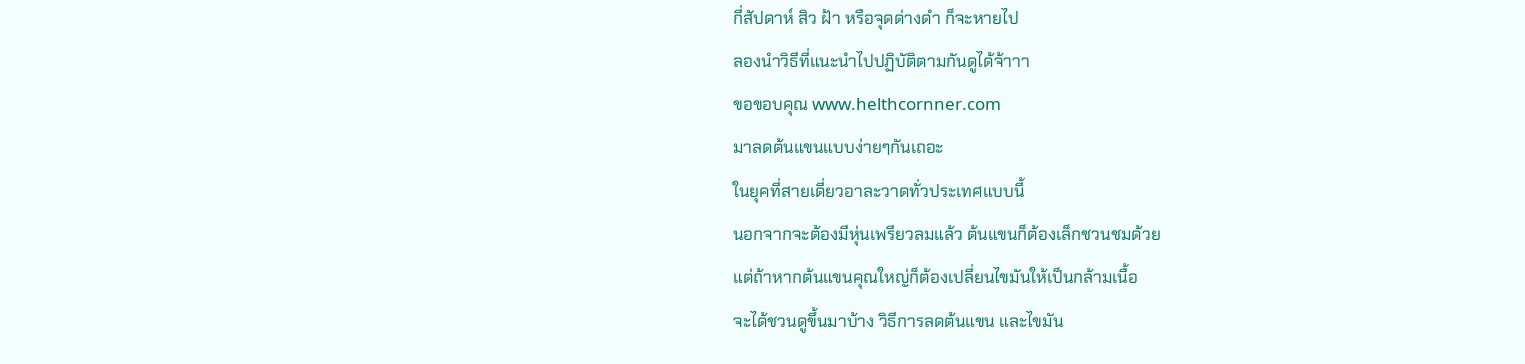กี่สัปดาห์ สิว ฝ้า หรือจุดด่างดำ ก็จะหายไป
ลองนำวิธีที่แนะนำไปปฏิบัติตามกันดูได้จ้าาา
ขอขอบคุณ www.helthcornner.com
มาลดต้นแขนแบบง่ายๆกันเถอะ
ในยุคที่สายเดี่ยวอาละวาดทั่วประเทศแบบนี้
นอกจากจะต้องมีหุ่นเพรียวลมแล้ว ต้นแขนก็ต้องเล็กชวนชมด้วย
แต่ถ้าหากต้นแขนคุณใหญ่ก็ต้องเปลี่ยนไขมันให้เป็นกล้ามเนื้อ
จะได้ชวนดูขึ้นมาบ้าง วิธีการลดต้นแขน และไขมัน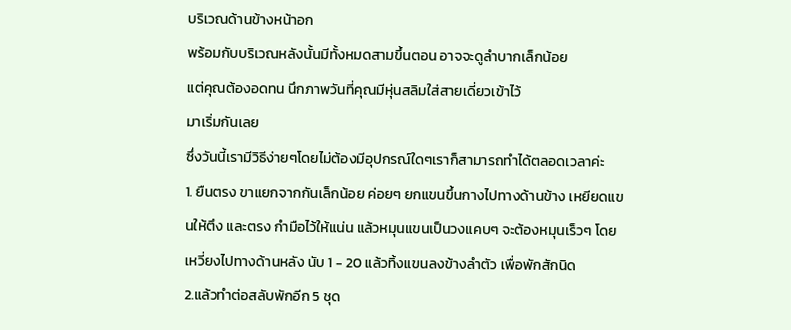บริเวณด้านข้างหน้าอก
พร้อมกับบริเวณหลังนั้นมีทั้งหมดสามขึ้นตอน อาจจะดูลำบากเล็กน้อย
แต่คุณต้องอดทน นึกภาพวันที่คุณมีหุ่นสลิมใส่สายเดี่ยวเข้าไว้
มาเริ่มกันเลย
ซึ่งวันนี้เรามีวิธีง่ายๆโดยไม่ต้องมีอุปกรณ์ใดๆเราก็สามารถทำได้ตลอดเวลาค่ะ
1. ยืนตรง ขาแยกจากกันเล็กน้อย ค่อยๆ ยกแขนขึ้นกางไปทางด้านข้าง เหยียดแขนให้ตึง และตรง กำมือไว้ให้แน่น แล้วหมุนแขนเป็นวงแคบๆ จะต้องหมุนเร็วๆ โดยเหวี่ยงไปทางด้านหลัง นับ 1 - 20 แล้วทิ้งแขนลงข้างลำตัว เพื่อพักสักนิด
2.แล้วทำต่อสลับพักอีก 5 ชุด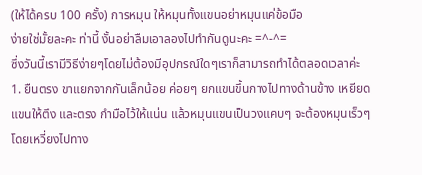(ให้ได้ครบ 100 ครั้ง) การหมุน ให้หมุนทั้งแขนอย่าหมุนแค่ข้อมือ
ง่ายใช่มั้ยละคะ ท่านี้ งั้นอย่าลืมเอาลองไปทำกันดูนะคะ =^-^=
ซึ่งวันนี้เรามีวิธีง่ายๆโดยไม่ต้องมีอุปกรณ์ใดๆเราก็สามารถทำได้ตลอดเวลาค่ะ
1. ยืนตรง ขาแยกจากกันเล็กน้อย ค่อยๆ ยกแขนขึ้นกางไปทางด้านข้าง เหยียดแขนให้ตึง และตรง กำมือไว้ให้แน่น แล้วหมุนแขนเป็นวงแคบๆ จะต้องหมุนเร็วๆ โดยเหวี่ยงไปทาง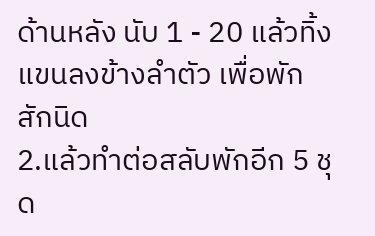ด้านหลัง นับ 1 - 20 แล้วทิ้งแขนลงข้างลำตัว เพื่อพักสักนิด
2.แล้วทำต่อสลับพักอีก 5 ชุด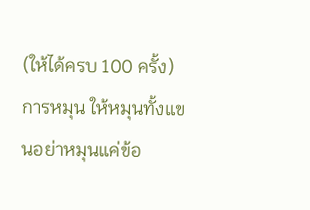(ให้ได้ครบ 100 ครั้ง) การหมุน ให้หมุนทั้งแขนอย่าหมุนแค่ข้อ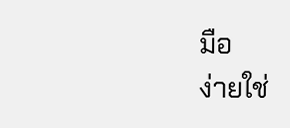มือ
ง่ายใช่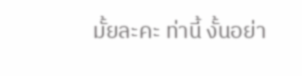มั้ยละคะ ท่านี้ งั้นอย่า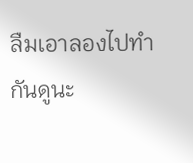ลืมเอาลองไปทำกันดูนะ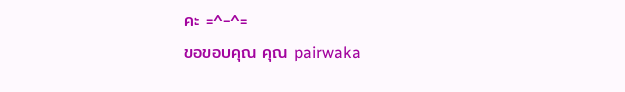คะ =^-^=
ขอขอบคุณ คุณ pairwaka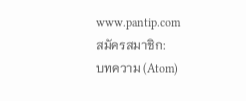www.pantip.com
สมัครสมาชิก:
บทความ (Atom)